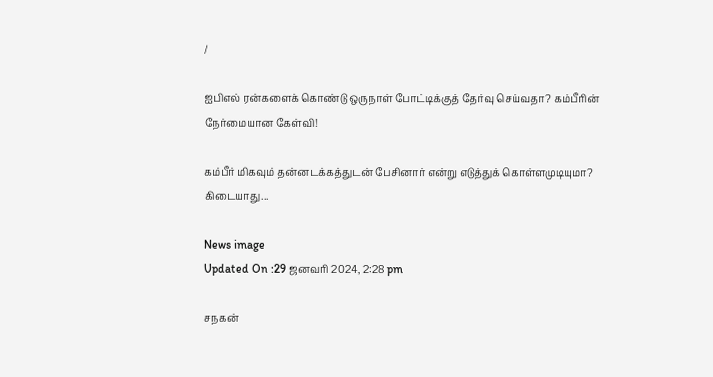/

ஐபிஎல் ரன்களைக் கொண்டு ஒருநாள் போட்டிக்குத் தேர்வு செய்வதா? கம்பீரின் நேர்மையான கேள்வி!

கம்பீர் மிகவும் தன்னடக்கத்துடன் பேசினார் என்று எடுத்துக் கொள்ளமுடியுமா? கிடையாது...

News image
Updated On :29 ஜனவரி 2024, 2:28 pm

சநகன்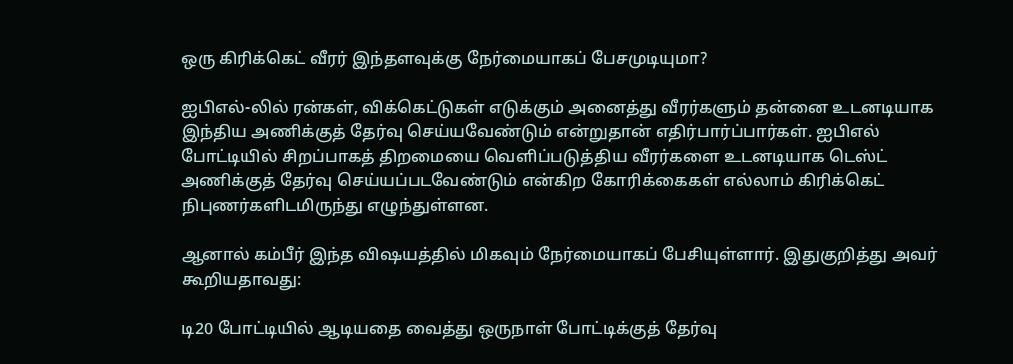ஒரு கிரிக்கெட் வீரர் இந்தளவுக்கு நேர்மையாகப் பேசமுடியுமா?

ஐபிஎல்-லில் ரன்கள், விக்கெட்டுகள் எடுக்கும் அனைத்து வீரர்களும் தன்னை உடனடியாக இந்திய அணிக்குத் தேர்வு செய்யவேண்டும் என்றுதான் எதிர்பார்ப்பார்கள். ஐபிஎல் போட்டியில் சிறப்பாகத் திறமையை வெளிப்படுத்திய வீரர்களை உடனடியாக டெஸ்ட் அணிக்குத் தேர்வு செய்யப்படவேண்டும் என்கிற கோரிக்கைகள் எல்லாம் கிரிக்கெட் நிபுணர்களிடமிருந்து எழுந்துள்ளன.

ஆனால் கம்பீர் இந்த விஷயத்தில் மிகவும் நேர்மையாகப் பேசியுள்ளார். இதுகுறித்து அவர் கூறியதாவது:

டி20 போட்டியில் ஆடியதை வைத்து ஒருநாள் போட்டிக்குத் தேர்வு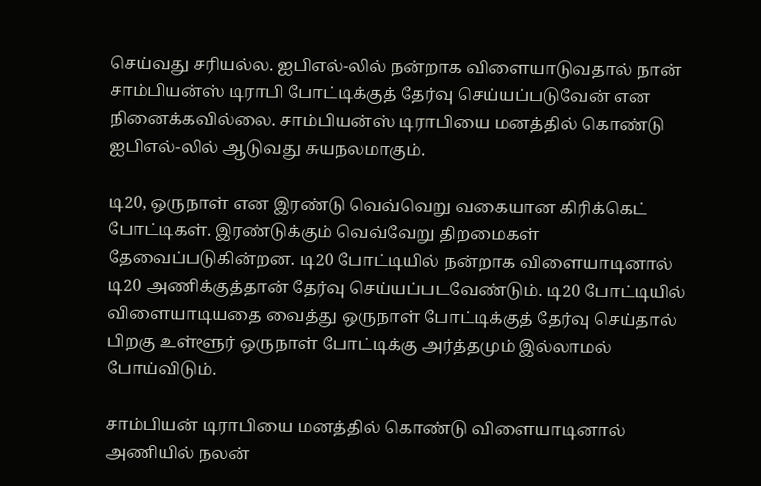செய்வது சரியல்ல. ஐபிஎல்-லில் நன்றாக விளையாடுவதால் நான் சாம்பியன்ஸ் டிராபி போட்டிக்குத் தேர்வு செய்யப்படுவேன் என நினைக்கவில்லை. சாம்பியன்ஸ் டிராபியை மனத்தில் கொண்டு ஐபிஎல்-லில் ஆடுவது சுயநலமாகும்.

டி20, ஒருநாள் என இரண்டு வெவ்வெறு வகையான கிரிக்கெட் போட்டிகள். இரண்டுக்கும் வெவ்வேறு திறமைகள் தேவைப்படுகின்றன. டி20 போட்டியில் நன்றாக விளையாடினால் டி20 அணிக்குத்தான் தேர்வு செய்யப்படவேண்டும். டி20 போட்டியில் விளையாடியதை வைத்து ஒருநாள் போட்டிக்குத் தேர்வு செய்தால் பிறகு உள்ளூர் ஒருநாள் போட்டிக்கு அர்த்தமும் இல்லாமல் போய்விடும்.

சாம்பியன் டிராபியை மனத்தில் கொண்டு விளையாடினால் அணியில் நலன்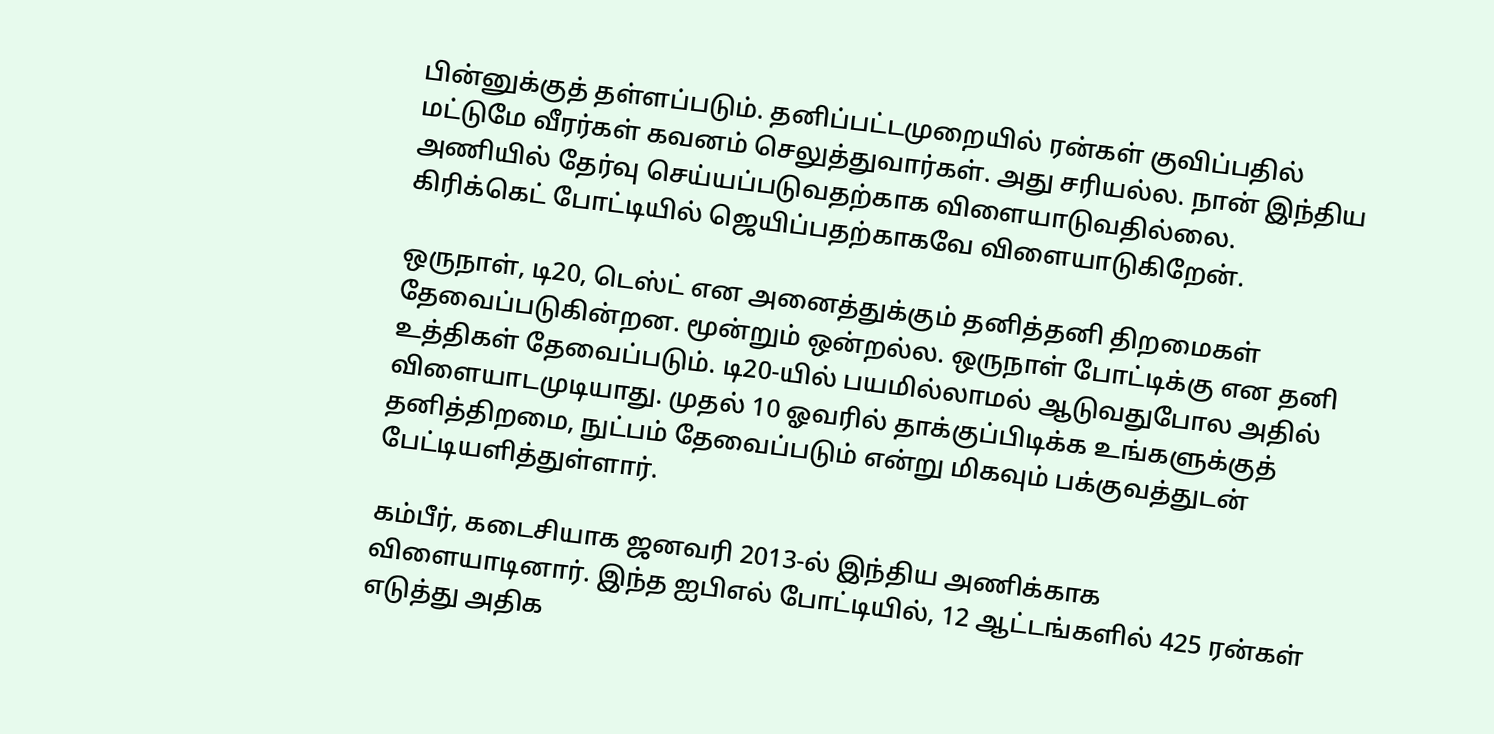பின்னுக்குத் தள்ளப்படும். தனிப்பட்டமுறையில் ரன்கள் குவிப்பதில் மட்டுமே வீரர்கள் கவனம் செலுத்துவார்கள். அது சரியல்ல. நான் இந்திய அணியில் தேர்வு செய்யப்படுவதற்காக விளையாடுவதில்லை. கிரிக்கெட் போட்டியில் ஜெயிப்பதற்காகவே விளையாடுகிறேன்.

ஒருநாள், டி20, டெஸ்ட் என அனைத்துக்கும் தனித்தனி திறமைகள் தேவைப்படுகின்றன. மூன்றும் ஒன்றல்ல. ஒருநாள் போட்டிக்கு என தனி உத்திகள் தேவைப்படும். டி20-யில் பயமில்லாமல் ஆடுவதுபோல அதில் விளையாடமுடியாது. முதல் 10 ஓவரில் தாக்குப்பிடிக்க உங்களுக்குத் தனித்திறமை, நுட்பம் தேவைப்படும் என்று மிகவும் பக்குவத்துடன் பேட்டியளித்துள்ளார்.

கம்பீர், கடைசியாக ஜனவரி 2013-ல் இந்திய அணிக்காக விளையாடினார். இந்த ஐபிஎல் போட்டியில், 12 ஆட்டங்களில் 425 ரன்கள் எடுத்து அதிக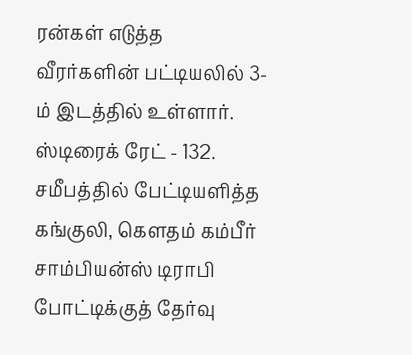ரன்கள் எடுத்த வீரர்களின் பட்டியலில் 3-ம் இடத்தில் உள்ளார். ஸ்டிரைக் ரேட் - 132. சமீபத்தில் பேட்டியளித்த கங்குலி, கெளதம் கம்பீர் சாம்பியன்ஸ் டிராபி போட்டிக்குத் தேர்வு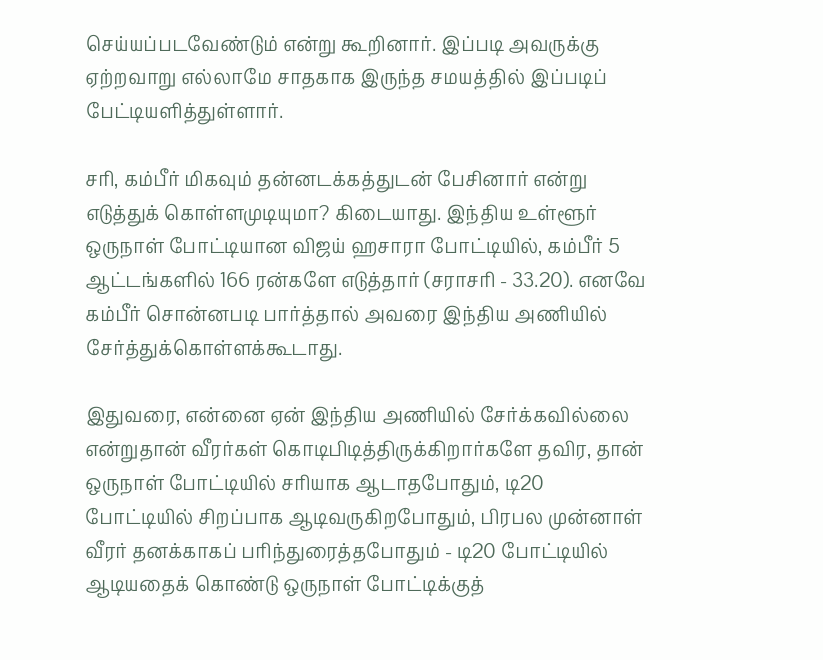செய்யப்படவேண்டும் என்று கூறினார். இப்படி அவருக்கு ஏற்றவாறு எல்லாமே சாதகாக இருந்த சமயத்தில் இப்படிப் பேட்டியளித்துள்ளார்.

சரி, கம்பீர் மிகவும் தன்னடக்கத்துடன் பேசினார் என்று எடுத்துக் கொள்ளமுடியுமா? கிடையாது. இந்திய உள்ளூர் ஒருநாள் போட்டியான விஜய் ஹசாரா போட்டியில், கம்பீர் 5 ஆட்டங்களில் 166 ரன்களே எடுத்தார் (சராசரி - 33.20). எனவே கம்பீர் சொன்னபடி பார்த்தால் அவரை இந்திய அணியில் சேர்த்துக்கொள்ளக்கூடாது.

இதுவரை, என்னை ஏன் இந்திய அணியில் சேர்க்கவில்லை என்றுதான் வீரர்கள் கொடிபிடித்திருக்கிறார்களே தவிர, தான் ஒருநாள் போட்டியில் சரியாக ஆடாதபோதும், டி20 போட்டியில் சிறப்பாக ஆடிவருகிறபோதும், பிரபல முன்னாள் வீரர் தனக்காகப் பரிந்துரைத்தபோதும் - டி20 போட்டியில் ஆடியதைக் கொண்டு ஒருநாள் போட்டிக்குத்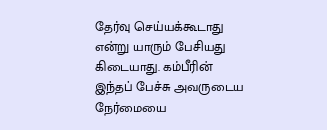தேர்வு செய்யக்கூடாது என்று யாரும் பேசியது கிடையாது. கம்பீரின் இந்தப் பேச்சு அவருடைய நேர்மையை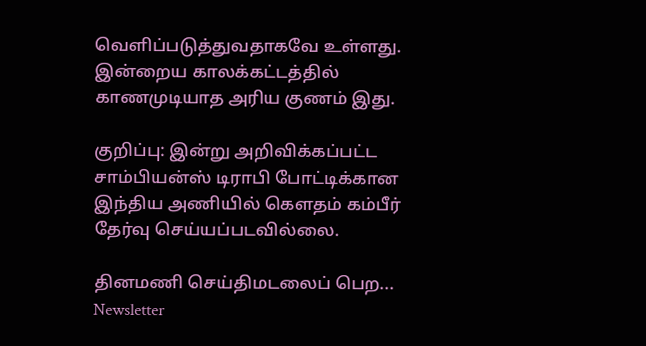வெளிப்படுத்துவதாகவே உள்ளது. இன்றைய காலக்கட்டத்தில் காணமுடியாத அரிய குணம் இது.

குறிப்பு: இன்று அறிவிக்கப்பட்ட சாம்பியன்ஸ் டிராபி போட்டிக்கான இந்திய அணியில் கெளதம் கம்பீர் தேர்வு செய்யப்படவில்லை.

தினமணி செய்திமடலைப் பெற... Newsletter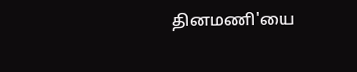தினமணி'யை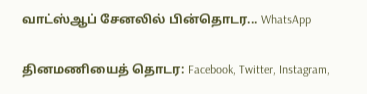வாட்ஸ்ஆப் சேனலில் பின்தொடர... WhatsApp

தினமணியைத் தொடர: Facebook, Twitter, Instagram,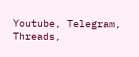Youtube, Telegram, Threads,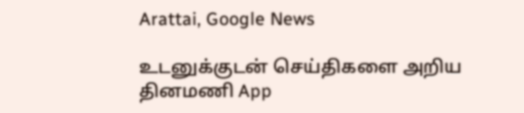Arattai, Google News

உடனுக்குடன் செய்திகளை அறிய தினமணி App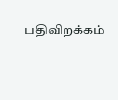பதிவிறக்கம்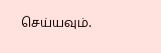செய்யவும்.